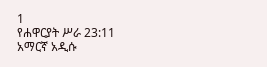1
የሐዋርያት ሥራ 23:11
አማርኛ አዲሱ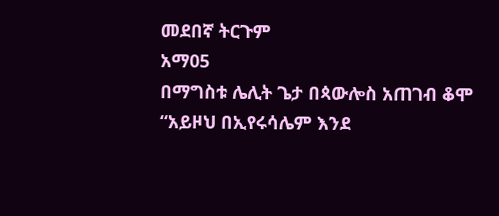መደበኛ ትርጉም
አማ05
በማግስቱ ሌሊት ጌታ በጳውሎስ አጠገብ ቆሞ “አይዞህ በኢየሩሳሌም እንደ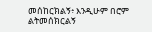መሰከርክልኝ፥ እንዲሁም በሮም ልትመሰክርልኝ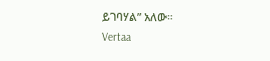ይገባሃል” አለው።
Vertaa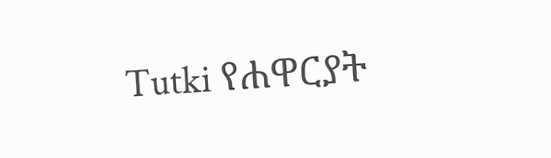Tutki የሐዋርያት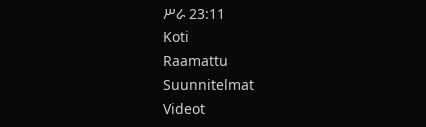ሥራ 23:11
Koti
Raamattu
Suunnitelmat
Videot